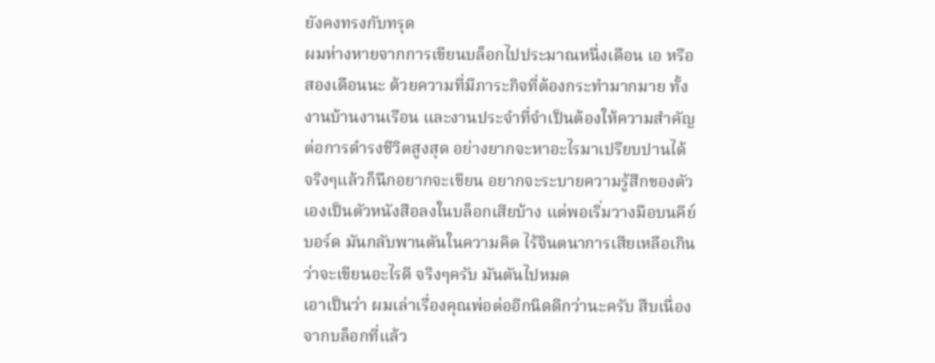ยังคงทรงกับทรุด
ผมห่างหายจากการเขียนบล็อกไปประมาณหนึ่งเดือน เอ หรือสองเดือนนะ ด้วยความที่มีภาระกิจที่ต้องกระทำมากมาย ทั้งงานบ้านงานเรือน และงานประจำที่จำเป็นต้องให้ความสำคัญต่อการดำรงชีวิตสูงสุด อย่างยากจะหาอะไรมาเปรียบปานได้
จริงๆแล้วก็นึกอยากจะเขียน อยากจะระบายความรู้สึกของตัวเองเป็นตัวหนังสือลงในบล็อกเสียบ้าง แต่พอเริ่มวางมือบนคีย์บอร์ด มันกลับพานตันในความคิด ไร้จินตนาการเสียเหลือเกินว่าจะเขียนอะไรดี จริงๆครับ มันตันไปหมด
เอาเป็นว่า ผมเล่าเรื่องคุณพ่อต่ออีกนิดดีกว่านะครับ สืบเนื่องจากบล็อกที่แล้ว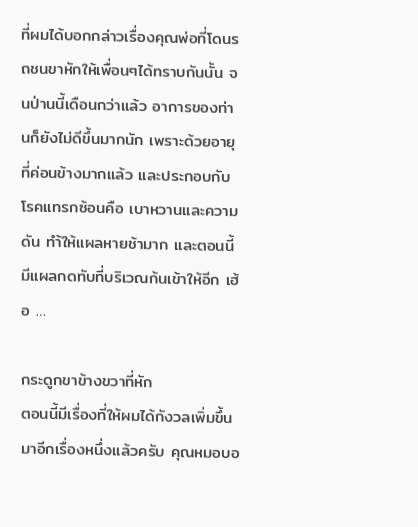ที่ผมได้บอกกล่าวเรื่องคุณพ่อที่โดนรถชนขาหักให้เพื่อนๆได้ทราบกันนั้น จนป่านนี้เดือนกว่าแล้ว อาการของท่านก็ยังไม่ดีขึ้นมากนัก เพราะด้วยอายุที่ค่อนข้างมากแล้ว และประกอบกับโรคแทรกซ้อนคือ เบาหวานและความดัน ทำ้ให้แผลหายช้ามาก และตอนนี้มีแผลกดทับที่บริเวณก้นเข้าให้อีก เฮ้อ …

กระดูกขาข้างขวาที่หัก
ตอนนี้มีเรื่องที่ให้ผมได้กังวลเพิ่มขึ้นมาอีกเรื่องหนึ่งแล้วครับ คุณหมอบอ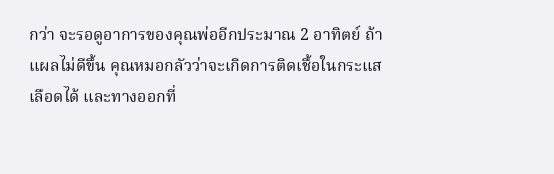กว่า จะรอดูอาการของคุณพ่ออีกประมาณ 2 อาทิตย์ ถ้าแผลไม่ดีขึ้น คุณหมอกลัวว่าจะเกิดการติดเชื้อในกระแสเลือดได้ และทางออกที่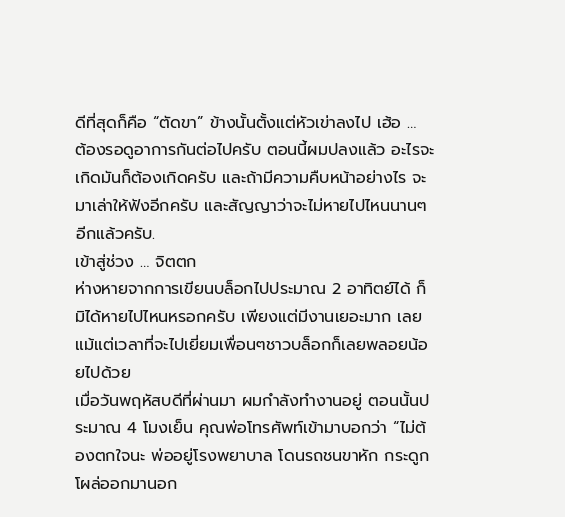ดีที่สุดก็คือ “ตัดขา” ข้างนั้นตั้งแต่หัวเข่าลงไป เฮ้อ …
ต้องรอดูอาการกันต่อไปครับ ตอนนี้ผมปลงแล้ว อะไรจะเกิดมันก็ต้องเกิดครับ และถ้ามีความคืบหน้าอย่างไร จะมาเล่าให้ฟังอีกครับ และสัญญาว่าจะไม่หายไปไหนนานๆอีกแล้วครับ.
เข้าสู่ช่วง … จิตตก
ห่างหายจากการเขียนบล็อกไปประมาณ 2 อาทิตย์ได้ ก็มิได้หายไปไหนหรอกครับ เพียงแต่มีงานเยอะมาก เลยแม้แต่เวลาที่จะไปเยี่ยมเพื่อนๆชาวบล็อกก็เลยพลอยน้อยไปด้วย
เมื่อวันพฤหัสบดีที่ผ่านมา ผมกำลังทำงานอยู่ ตอนนั้นประมาณ 4 โมงเย็น คุณพ่อโทรศัพท์เข้ามาบอกว่า “ไม่ต้องตกใจนะ พ่ออยู่โรงพยาบาล โดนรถชนขาหัก กระดูกโผล่ออกมานอก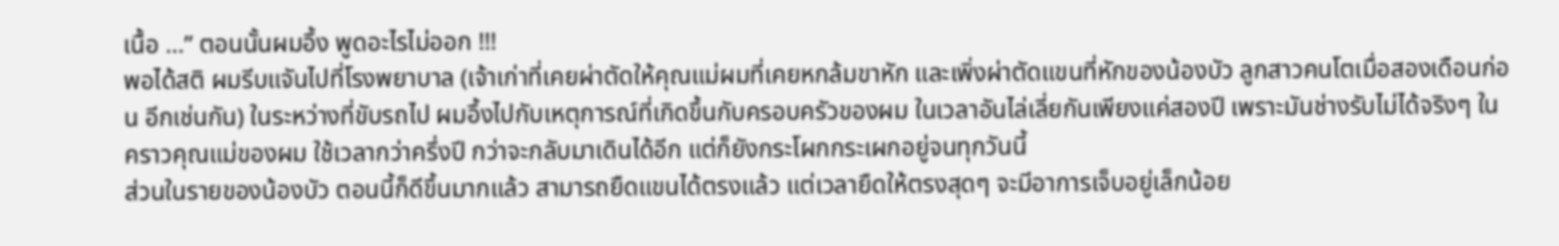เนื้อ …” ตอนนั้นผมอึ้ง พูดอะไรไม่ออก !!!
พอได้สติ ผมรีบแจันไปที่โรงพยาบาล (เจ้าเก่าที่เคยผ่าตัดให้คุณแม่ผมที่เคยหกล้มขาหัก และเพิ่งผ่าตัดแขนที่หักของน้องบัว ลูกสาวคนโตเมื่อสองเดือนก่อน อีกเช่นกัน) ในระหว่างที่ขับรถไป ผมอึ้งไปกับเหตุการณ์ที่เกิดขึ้นกับครอบครัวของผม ในเวลาอันไล่เลี่ยกันเพียงแค่สองปี เพราะมันช่างรับไม่ได้จริงๆ ในคราวคุณแม่ของผม ใช้เวลากว่าครึ่งปี กว่าจะกลับมาเดินได้อีก แต่ก็ยังกระโผกกระเผกอยู่จนทุกวันนี้
ส่วนในรายของน้องบัว ตอนนี้ก็ดีขึ้นมากแล้ว สามารถยืดแขนได้ตรงแล้ว แต่เวลายืดให้ตรงสุดๆ จะมีอาการเจ็บอยู่เล็กน้อย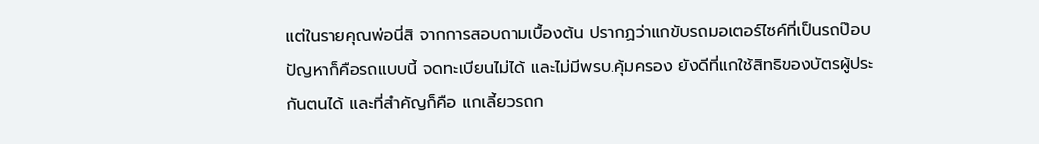แต่ในรายคุณพ่อนี่สิ จากการสอบถามเบื้องต้น ปรากฏว่าแกขับรถมอเตอร์ไซค์ที่เป็นรถป๊อบ ปัญหาก็คือรถแบบนี้ จดทะเบียนไม่ได้ และไม่มีพรบ.คุ้มครอง ยังดีที่แกใช้สิทธิของบัตรผู้ประกันตนได้ และที่สำคัญก็คือ แกเลี้ยวรถก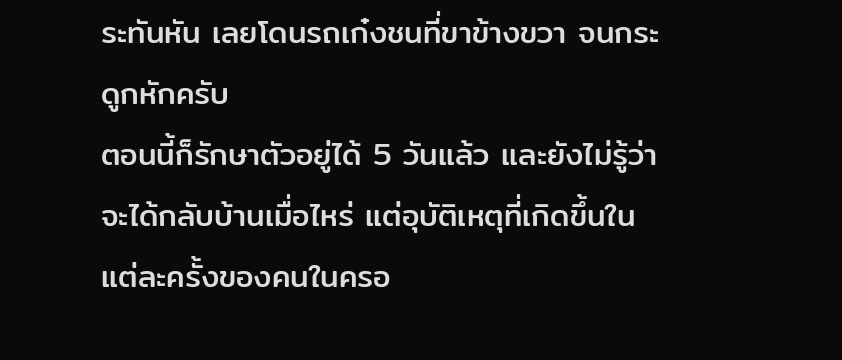ระทันหัน เลยโดนรถเก๋งชนที่ขาข้างขวา จนกระดูกหักครับ
ตอนนี้ก็รักษาตัวอยู่ได้ 5 วันแล้ว และยังไม่รู้ว่าจะได้กลับบ้านเมื่อไหร่ แต่อุบัติเหตุที่เกิดขึ้นในแต่ละครั้งของคนในครอ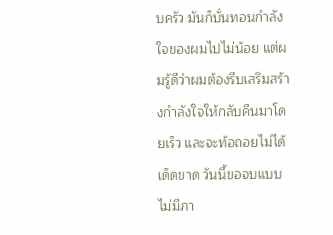บครัว มันก็บั่นทอนกำลังใจของผมไปไม่น้อย แต่ผมรู้ดีว่าผมต้องรีบเสริมสร้างกำลังใจให้กลับคืนมาโดยเร็ว และจะท้อถอยไม่ได้เด็ดขาด วันนี้ขอจบแบบไม่มีภา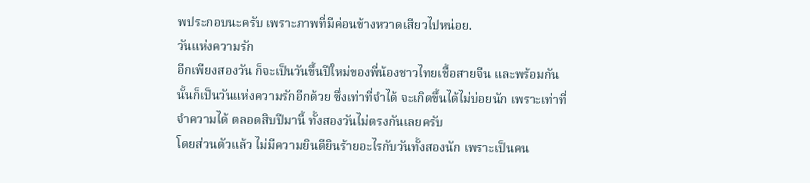พประกอบนะครับ เพราะภาพที่มีค่อนข้างหวาดเสียวไปหน่อย.
วันแห่งความรัก
อีกเพียงสองวัน ก็จะเป็นวันขึ้นปีใหม่ของพี่น้องชาวไทยเชื้อสายจีน และพร้อมกันนั้นก็เป็นวันแห่งความรักอีกด้วย ซึ่งเท่าที่จำได้ จะเกิดขึ้นได้ไม่บ่อยนัก เพราะเท่าที่จำความได้ ตลอดสิบปีมานี้ ทั้งสองวันไม่ตรงกันเลยครับ
โดยส่วนตัวแล้ว ไม่มีความยินดียินร้ายอะไรกับวันทั้งสองนัก เพราะเป็นคน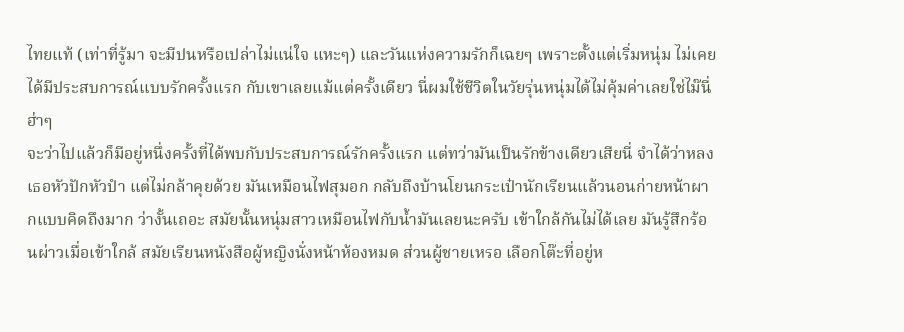ไทยแท้ (เท่าที่รู้มา จะมีปนหรือเปล่าไม่แน่ใจ แหะๆ) และวันแห่งความรักก็เฉยๆ เพราะตั้งแต่เริ่มหนุ่ม ไม่เคยได้มีประสบการณ์แบบรักครั้งแรก กับเขาเลยแม้แต่ครั้งเดียว นี่ผมใช้ชีวิตในวัยรุ่นหนุ่มได้ไม่คุ้มค่าเลยใช่ไม๊นี่ ฮ่าๆ
จะว่าไปแล้วก็มีอยู่หนึ่งครั้งที่ได้พบกับประสบการณ์รักครั้งแรก แต่ทว่ามันเป็นรักข้างเดียวเสียนี่ จำได้ว่าหลงเธอหัวปักหัวปำ แต่ไม่กล้าคุยด้วย มันเหมือนไฟสุมอก กลับถึงบ้านโยนกระเป๋านักเรียนแล้วนอนก่ายหน้าผากแบบคิดถึงมาก ว่างั้นเถอะ สมัยนั้นหนุ่มสาวเหมือนไฟกับน้ำมันเลยนะครับ เข้าใกล้กันไม่ได้เลย มันรู้สึกร้อนผ่าวเมื่อเข้าใกล้ สมัยเรียนหนังสือผู้หญิงนั่งหน้าห้องหมด ส่วนผู้ชายเหรอ เลือกโต๊ะที่อยู่ห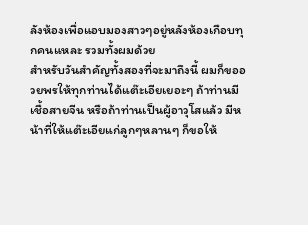ลังห้องเพื่อแอบมองสาวๆอยู่หลังห้องเกือบทุกคนแหละ รวมทั้งผมด้วย
สำหรับวันสำคัญทั้งสองที่จะมาถึงนี้ ผมก็ขออวยพรให้ทุกท่านได้แต๊ะเอียเยอะๆ ถ้าท่านมีเชื้อสายจีน หรือถ้าท่านเป็นผู้อาวุโสแล้ว มีหน้าที่ให้แต๊ะเอียแก่ลูกๆหลานๆ ก็ขอให้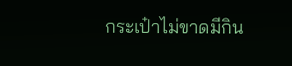กระเป๋าไม่ขาดมีกิน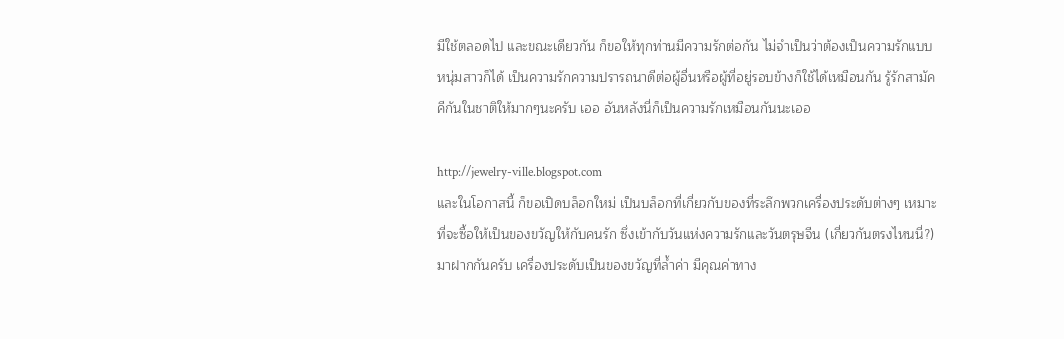มีใช้ตลอดไป และขณะเดียวกัน ก็ขอให้ทุกท่านมีความรักต่อกัน ไม่จำเป็นว่าต้องเป็นความรักแบบหนุ่มสาวก็ได้ เป็นความรักความปรารถนาดีต่อผู้อื่นหรือผู้ที่อยู่รอบข้างก็ใช้ได้เหมือนกัน รู้รักสามัคคีกันในชาติให้มากๆนะครับ เออ อันหลังนี่ก็เป็นความรักเหมือนกันนะเออ

http://jewelry-ville.blogspot.com
และในโอกาสนี้ ก็ขอเปิดบล็อกใหม่ เป็นบล็อกที่เกี่ยวกับของที่ระลึกพวกเครื่องประดับต่างๆ เหมาะที่จะซื้อให้เป็นของขวัญให้กับคนรัก ซึ่งเข้ากับวันแห่งความรักและวันตรุษจีน (เกี่ยวกันตรงไหนนี่?) มาฝากกันครับ เครื่องประดับเป็นของขวัญที่ล้ำค่า มีคุณค่าทาง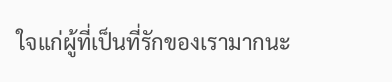ใจแก่ผู้ที่เป็นที่รักของเรามากนะ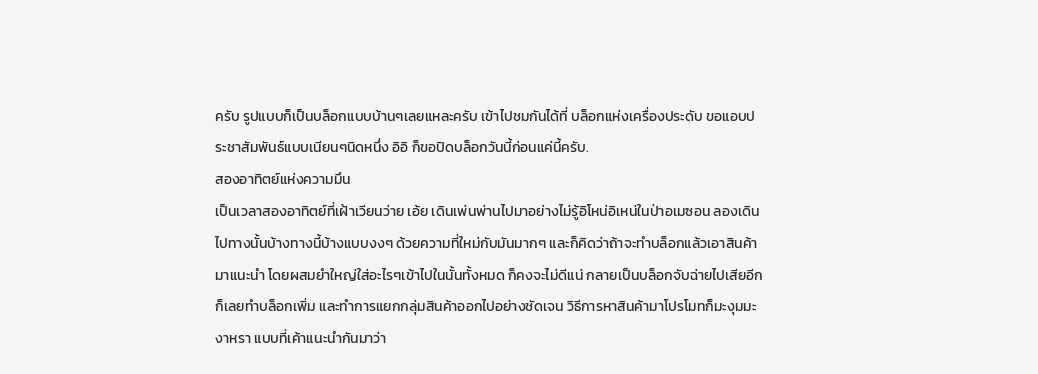ครับ รูปแบบก็เป็นบล็อกแบบบ้านๆเลยแหละครับ เข้าไปชมกันได้ที่ บล็อกแห่งเครื่องประดับ ขอแอบประชาสัมพันธ์แบบเนียนๆนิดหนึ่ง อิอิ ก็ขอปิดบล็อกวันนี้ก่อนแค่นี้ครับ.
สองอาทิตย์แห่งความมึน
เป็นเวลาสองอาทิตย์ที่เฝ้าเวียนว่าย เอ้ย เดินเพ่นพ่านไปมาอย่างไม่รู้อิโหน่อิเหน่ในป่าอเมซอน ลองเดินไปทางนั้นบ้างทางนี้บ้างแบบงงๆ ด้วยความที่ใหม่กับมันมากๆ และก็คิดว่าถ้าจะทำบล็อกแล้วเอาสินค้ามาแนะนำ โดยผสมยำใหญ่ใส่อะไรๆเข้าไปในนั้นทั้งหมด ก็คงจะไม่ดีแน่ กลายเป็นบล็อกจับฉ่ายไปเสียอีก
ก็เลยทำบล็อกเพิ่ม และทำการแยกกลุ่มสินค้าออกไปอย่างชัดเจน วิธีการหาสินค้ามาโปรโมทก็มะงุมมะงาหรา แบบที่เค้าแนะนำกันมาว่า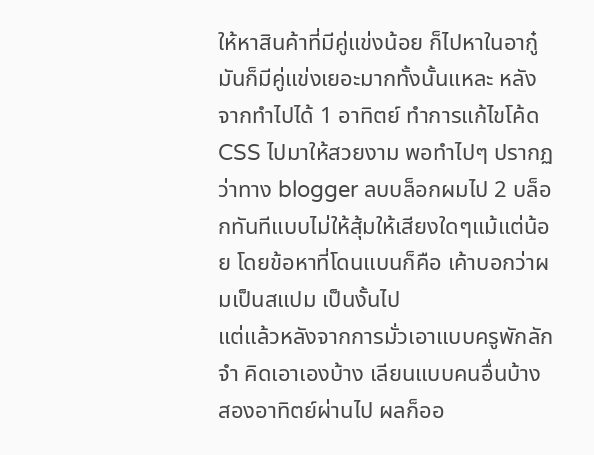ให้หาสินค้าที่มีคู่แข่งน้อย ก็ไปหาในอากู๋ มันก็มีคู่แข่งเยอะมากทั้งนั้นแหละ หลังจากทำไปได้ 1 อาทิตย์ ทำการแก้ไขโค้ด CSS ไปมาให้สวยงาม พอทำไปๆ ปรากฏว่าทาง blogger ลบบล็อกผมไป 2 บล็อกทันทีแบบไม่ให้สุ้มให้เสียงใดๆแม้แต่น้อย โดยข้อหาที่โดนแบนก็คือ เค้าบอกว่าผมเป็นสแปม เป็นงั้นไป
แต่แล้วหลังจากการมั่วเอาแบบครูพักลักจำ คิดเอาเองบ้าง เลียนแบบคนอื่นบ้าง สองอาทิตย์ผ่านไป ผลก็ออ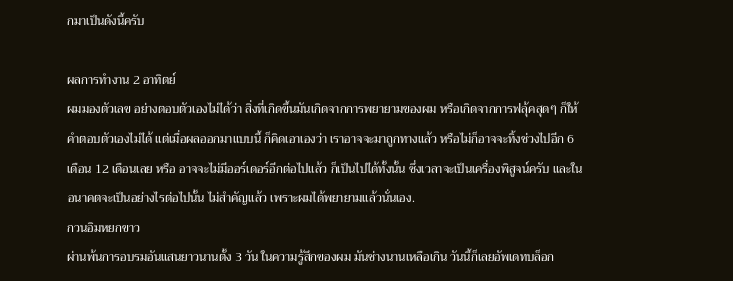กมาเป็นดังนี้ครับ

ผลการทำงาน 2 อาทิตย์
ผมมองตัวเลข อย่างตอบตัวเองไม่ได้ว่า สิ่งที่เกิดขึ้นมันเกิดจากการพยายามของผม หรือเกิดจากการฟลุ้คสุดๆ ก็ให้คำตอบตัวเองไม่ได้ แต่เมื่อผลออกมาแบบนี้ ก็คิดเอาเองว่า เราอาจจะมาถูกทางแล้ว หรือไม่ก็อาจจะทิ้งช่วงไปอีก 6 เดือน 12 เดือนเลย หรือ อาจจะไม่มีออร์เดอร์อีกต่อไปแล้ว ก็เป็นไปได้ทั้งนั้น ซึ่งเวลาจะเป็นเครื่องพิสูจน์ครับ และในอนาคตจะเป็นอย่างไรต่อไปนั้น ไม่สำคัญแล้ว เพราะผมได้พยายามแล้วนั่นเอง.
กวนอิมหยกขาว
ผ่านพ้นการอบรมอันแสนยาวนานตั้ง 3 วัน ในความรู้สึกของผม มันช่างนานเหลือเกิน วันนี้ก็เลยอัพเดทบล็อก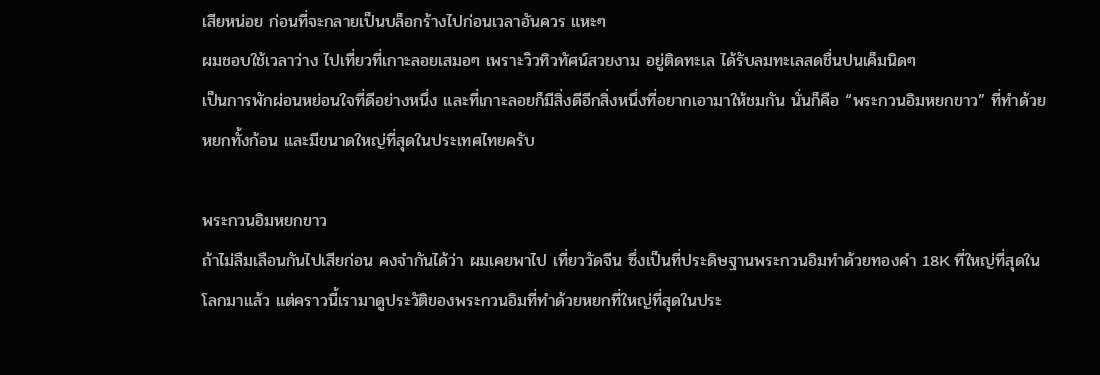เสียหน่อย ก่อนที่จะกลายเป็นบล็อกร้างไปก่อนเวลาอันควร แหะๆ
ผมชอบใช้เวลาว่าง ไปเที่ยวที่เกาะลอยเสมอๆ เพราะวิวทิวทัศน์สวยงาม อยู่ติดทะเล ได้รับลมทะเลสดชื่นปนเค็มนิดๆ
เป็นการพักผ่อนหย่อนใจที่ดีอย่างหนึ่ง และที่เกาะลอยก็มีสิ่งดีอีกสิ่งหนึ่งที่อยากเอามาให้ชมกัน นั่นก็คือ “พระกวนอิมหยกขาว” ที่ทำด้วยหยกทั้งก้อน และมีขนาดใหญ่ที่สุดในประเทศไทยครับ

พระกวนอิมหยกขาว
ถ้าไม่ลืมเลือนกันไปเสียก่อน คงจำกันได้ว่า ผมเคยพาไป เที่ยววัดจีน ซึ่งเป็นที่ประดิษฐานพระกวนอิมทำด้วยทองคำ 18K ที่ใหญ่ที่สุดในโลกมาแล้ว แต่คราวนี้เรามาดูประวัติของพระกวนอิมที่ทำด้วยหยกที่ใหญ่ที่สุดในประ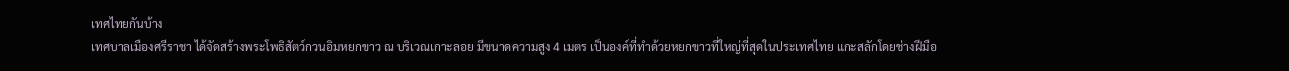เทศไทยกันบ้าง
เทศบาลเมืองศรีราชา ได้จัดสร้างพระโพธิสัตว์กวนอิมหยกขาว ณ บริเวณเกาะลอย มีขนาดความสูง 4 เมตร เป็นองค์ที่ทำด้วยหยกขาวที่ใหญ่ที่สุดในประเทศไทย แกะสลักโดยช่างฝีมือ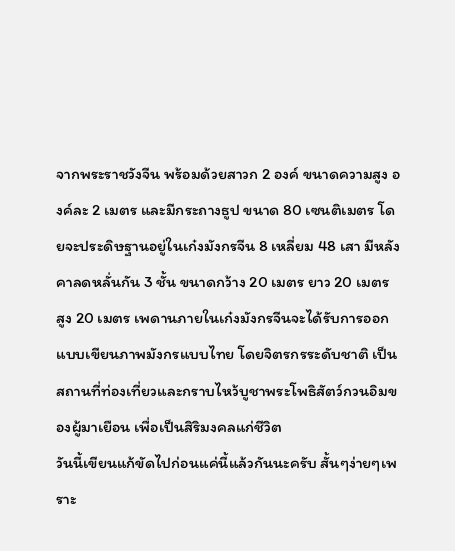จากพระราชวังจีน พร้อมด้วยสาวก 2 องค์ ขนาดความสูง องค์ละ 2 เมตร และมีกระถางธูป ขนาด 80 เซนติเมตร โดยจะประดิษฐานอยู่ในเก๋งมังกรจีน 8 เหลี่ยม 48 เสา มีหลังคาลดหลั่นกัน 3 ชั้น ขนาดกว้าง 20 เมตร ยาว 20 เมตร สูง 20 เมตร เพดานภายในเก๋งมังกรจีนจะได้รับการออกแบบเขียนภาพมังกรแบบไทย โดยจิตรกรระดับชาติ เป็นสถานที่ท่องเที่ยวและกราบไหว้บูชาพระโพธิสัตว์กวนอิมของผู้มาเยือน เพื่อเป็นสิริมงคลแก่ชีวิต
วันนี้เขียนแก้ขัดไปก่อนแค่นี้แล้วกันนะครับ สั้นๆง่ายๆเพราะ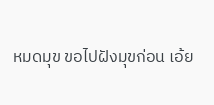หมดมุข ขอไปฝังมุขก่อน เอ้ย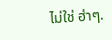ไม่ใช่ ฮ่าๆ.